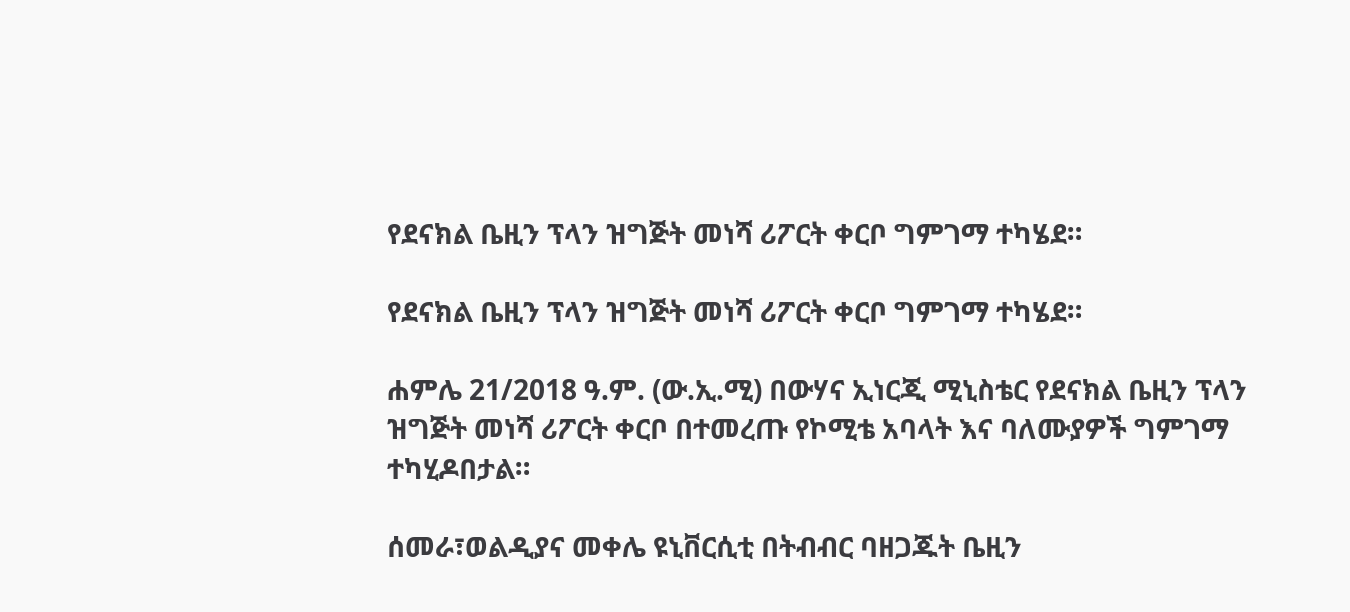የደናክል ቤዚን ፕላን ዝግጅት መነሻ ሪፖርት ቀርቦ ግምገማ ተካሄደ።

የደናክል ቤዚን ፕላን ዝግጅት መነሻ ሪፖርት ቀርቦ ግምገማ ተካሄደ።

ሐምሌ 21/2018 ዓ.ም. (ው.ኢ.ሚ) በውሃና ኢነርጂ ሚኒስቴር የደናክል ቤዚን ፕላን ዝግጅት መነሻ ሪፖርት ቀርቦ በተመረጡ የኮሚቴ አባላት እና ባለሙያዎች ግምገማ ተካሂዶበታል።

ሰመራ፣ወልዲያና መቀሌ ዩኒቨርሲቲ በትብብር ባዘጋጁት ቤዚን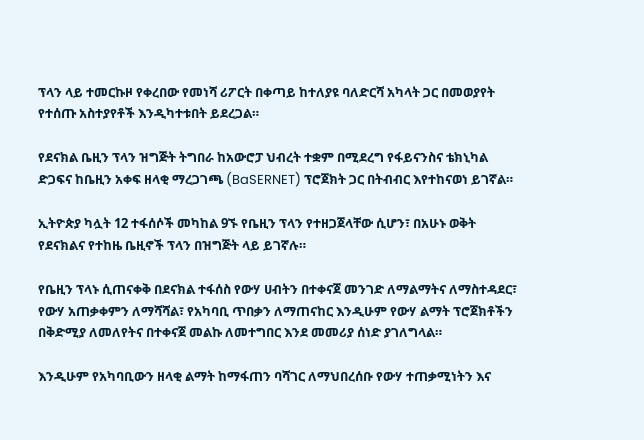ፕላን ላይ ተመርኩዞ የቀረበው የመነሻ ሪፖርት በቀጣይ ከተለያዩ ባለድርሻ አካላት ጋር በመወያየት የተሰጡ አስተያየቶች እንዲካተቱበት ይደረጋል።

የደናክል ቤዚን ፕላን ዝግጅት ትግበራ ከአውሮፓ ህብረት ተቋም በሚደረግ የፋይናንስና ቴክኒካል ድጋፍና ከቤዚን አቀፍ ዘላቂ ማረጋገጫ (BaSERNET) ፕሮጀክት ጋር በትብብር እየተከናወነ ይገኛል።

ኢትዮጵያ ካሏት 12 ተፋሰሶች መካከል 9ኙ የቤዚን ፕላን የተዘጋጀላቸው ሲሆን፣ በአሁኑ ወቅት የደናክልና የተከዜ ቤዚኖች ፕላን በዝግጅት ላይ ይገኛሉ።

የቤዚን ፕላኑ ሲጠናቀቅ በደናክል ተፋሰስ የውሃ ሀብትን በተቀናጀ መንገድ ለማልማትና ለማስተዳደር፣ የውሃ አጠቃቀምን ለማሻሻል፣ የአካባቢ ጥበቃን ለማጠናከር እንዲሁም የውሃ ልማት ፕሮጀክቶችን በቅድሚያ ለመለየትና በተቀናጀ መልኩ ለመተግበር እንደ መመሪያ ሰነድ ያገለግላል።

እንዲሁም የአካባቢውን ዘላቂ ልማት ከማፋጠን ባሻገር ለማህበረሰቡ የውሃ ተጠቃሚነትን እና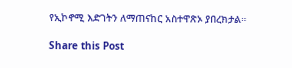የኢኮኖሚ እድገትን ለማጠናከር አስተዋጽኦ ያበረክታል።

Share this Post